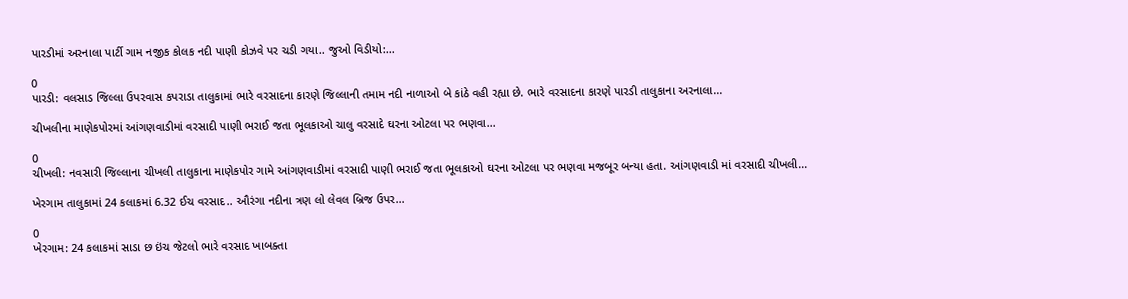પારડીમાં અરનાલા પાર્ટી ગામ નજીક કોલક નદી પાણી કોઝવે પર ચડી ગયા.. જુઓ વિડીયો:...

0
પારડી: વલસાડ જિલ્લા ઉપરવાસ કપરાડા તાલુકામાં ભારે વરસાદના કારણે જિલ્લાની તમામ નદી નાળાઓ બે કાંઠે વહી રહ્યા છે. ભારે વરસાદના કારણે પારડી તાલુકાના અરનાલા...

ચીખલીના માણેકપોરમાં આંગણવાડીમાં વરસાદી પાણી ભરાઈ જતા ભૂલકાઓ ચાલુ વરસાદે ઘરના ઓટલા પર ભણવા...

0
ચીખલી: નવસારી જિલ્લાના ચીખલી તાલુકાના માણેકપોર ગામે આંગણવાડીમાં વરસાદી પાણી ભરાઈ જતા ભૂલકાઓ ઘરના ઓટલા પર ભણવા મજબૂર બન્યા હતા. આંગણવાડી માં વરસાદી ચીખલી...

ખેરગામ તાલુકામાં 24 કલાકમાં 6.32 ઈચ વરસાદ.. ઔરંગા નદીના ત્રણ લો લેવલ બ્રિજ ઉપર...

0
ખેરગામ: 24 કલાકમાં સાડા છ ઇંચ જેટલો ભારે વરસાદ ખાબક્તા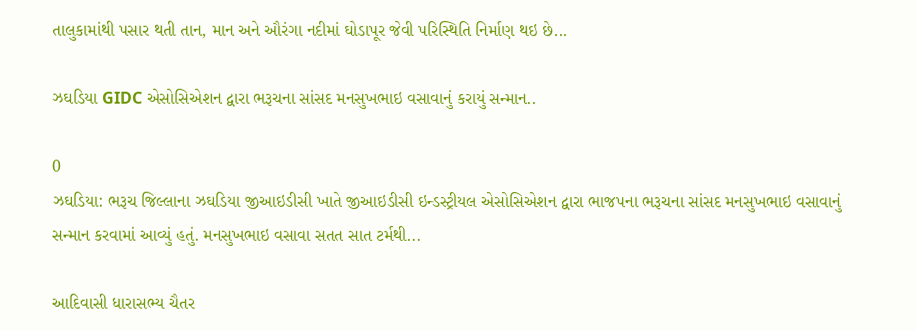તાલુકામાંથી પસાર થતી તાન, માન અને ઔરંગા નદીમાં ઘોડાપૂર જેવી પરિસ્થિતિ નિર્માણ થઇ છે...

ઝઘડિયા GIDC એસોસિએશન દ્વારા ભરૂચના સાંસદ મનસુખભાઇ વસાવાનું કરાયું સન્માન..

0
ઝઘડિયા: ભરૂચ જિલ્લાના ઝઘડિયા જીઆઇડીસી ખાતે જીઆઇડીસી ઇન્ડસ્ટ્રીયલ એસોસિએશન દ્વારા ભાજપના ભરૂચના સાંસદ મનસુખભાઇ વસાવાનું સન્માન કરવામાં આવ્યું હતું. મનસુખભાઇ વસાવા સતત સાત ટર્મથી...

આદિવાસી ધારાસભ્ય ચૈતર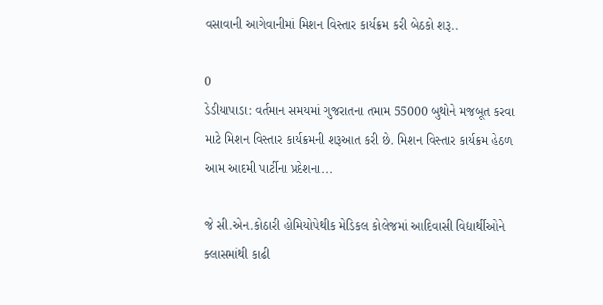વસાવાની આગેવાનીમાં મિશન વિસ્તાર કાર્યક્રમ કરી બેઠકો શરૂ..

0
ડેડીયાપાડા: વર્તમાન સમયમાં ગુજરાતના તમામ 55000 બુથોને મજબૂત કરવા માટે મિશન વિસ્તાર કાર્યક્રમની શરૂઆત કરી છે. મિશન વિસ્તાર કાર્યક્રમ હેઠળ આમ આદમી પાર્ટીના પ્રદેશના...

જે સી.એન.કોઠારી હોમિયોપેથીક મેડિકલ કોલેજમાં આદિવાસી વિદ્યાર્થીઓને ક્લાસમાંથી કાઢી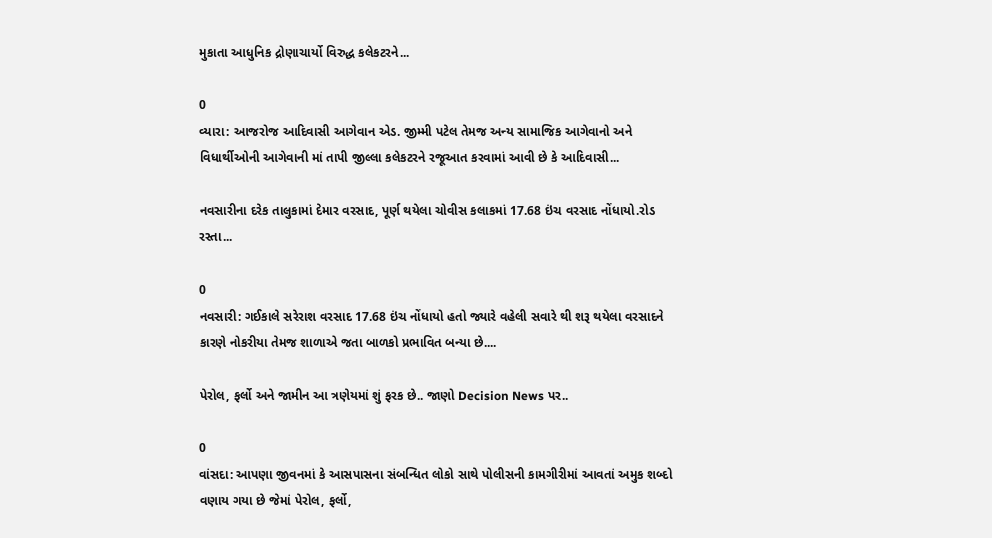મુકાતા આધુનિક દ્રોણાચાર્યો વિરુદ્ધ કલેકટરને...

0
વ્યારા: આજરોજ આદિવાસી આગેવાન એડ. જીમ્મી પટેલ તેમજ અન્ય સામાજિક આગેવાનો અને વિધાર્થીઓની આગેવાની માં તાપી જીલ્લા કલેકટરને રજૂઆત કરવામાં આવી છે કે આદિવાસી...

નવસારીના દરેક તાલુકામાં દેમાર વરસાદ, પૂર્ણ થયેલા ચોવીસ કલાકમાં 17.68 ઇંચ વરસાદ નોંધાયો.રોડ રસ્તા...

0
નવસારી: ગઈકાલે સરેરાશ વરસાદ 17.68 ઇંચ નોંધાયો હતો જ્યારે વહેલી સવારે થી શરૂ થયેલા વરસાદને કારણે નોકરીયા તેમજ શાળાએ જતા બાળકો પ્રભાવિત બન્યા છે....

પેરોલ, ફર્લો અને જામીન આ ત્રણેયમાં શું ફરક છે.. જાણો Decision News પર..

0
વાંસદા: આપણા જીવનમાં કે આસપાસના સંબન્ધિત લોકો સાથે પોલીસની કામગીરીમાં આવતાં અમુક શબ્દો વણાય ગયા છે જેમાં પેરોલ, ફર્લો,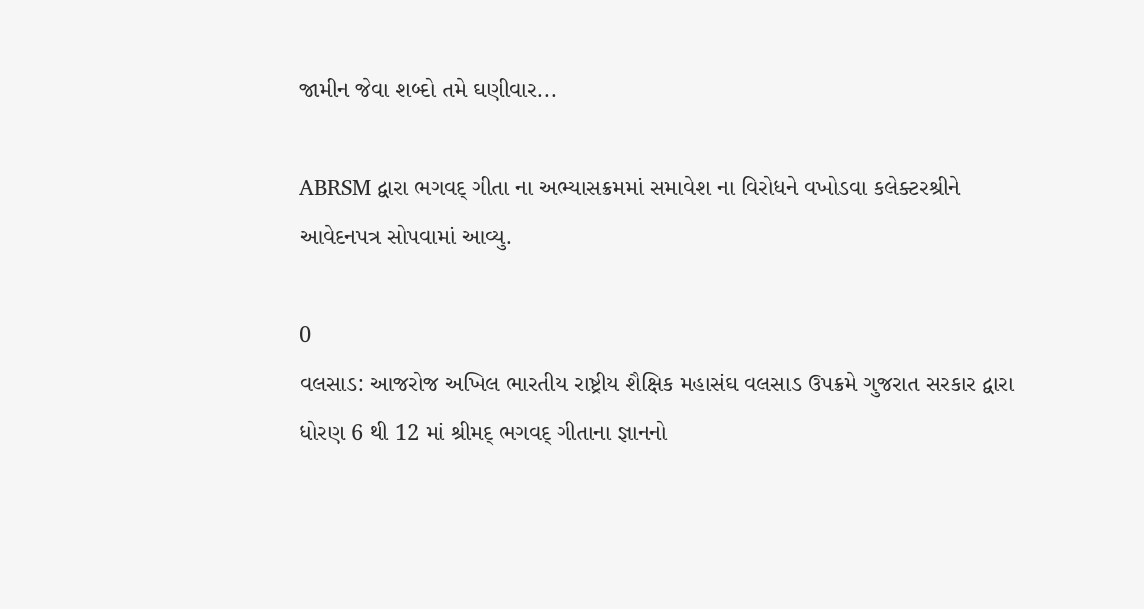જામીન જેવા શબ્દો તમે ઘણીવાર...

ABRSM દ્વારા ભગવદ્ ગીતા ના અભ્યાસક્રમમાં સમાવેશ ના વિરોધને વખોડવા કલેક્ટરશ્રીને આવેદનપત્ર સોપવામાં આવ્યુ.

0
વલસાડ: આજરોજ અખિલ ભારતીય રાષ્ટ્રીય શૈક્ષિક મહાસંઘ વલસાડ ઉપક્રમે ગુજરાત સરકાર દ્વારા ધોરણ 6 થી 12 માં શ્રીમદ્ ભગવદ્ ગીતાના જ્ઞાનનો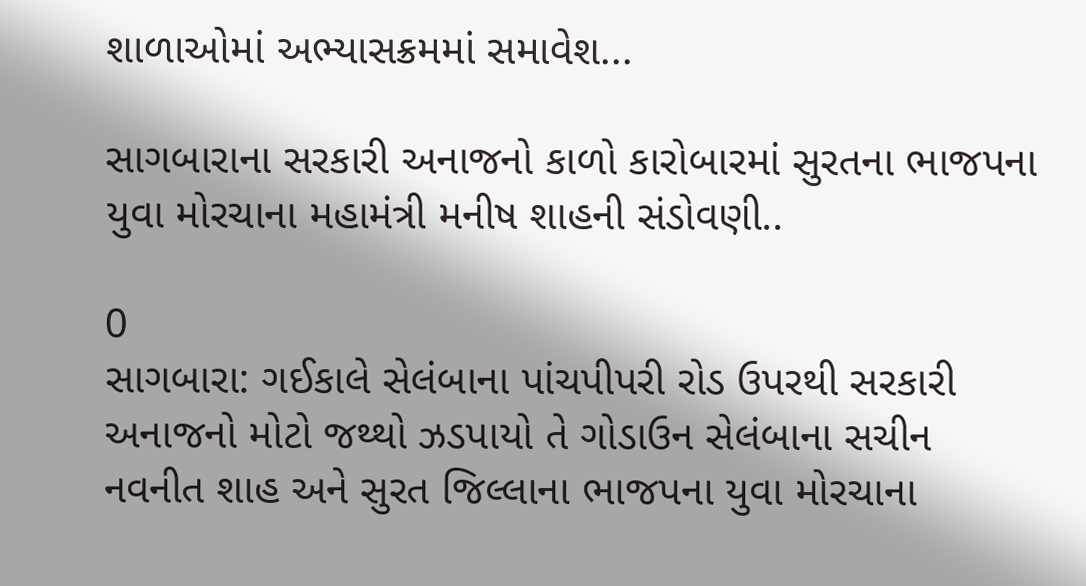શાળાઓમાં અભ્યાસક્રમમાં સમાવેશ...

સાગબારાના સરકારી અનાજનો કાળો કારોબારમાં સુરતના ભાજપના યુવા મોરચાના મહામંત્રી મનીષ શાહની સંડોવણી..

0
સાગબારા: ગઈકાલે સેલંબાના પાંચપીપરી રોડ ઉપરથી સરકારી અનાજનો મોટો જથ્થો ઝડપાયો તે ગોડાઉન સેલંબાના સચીન નવનીત શાહ અને સુરત જિલ્લાના ભાજપના યુવા મોરચાના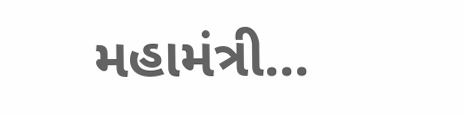મહામંત્રી...